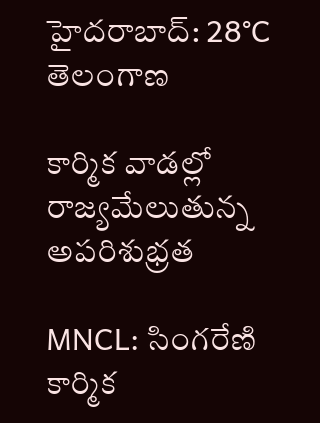హైదరాబాద్: 28°C
తెలంగాణ

కార్మిక వాడల్లో రాజ్యమేలుతున్న అపరిశుభ్రత

MNCL: సింగరేణి కార్మిక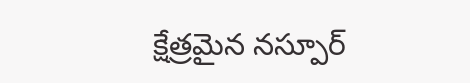క్షేత్రమైన నస్పూర్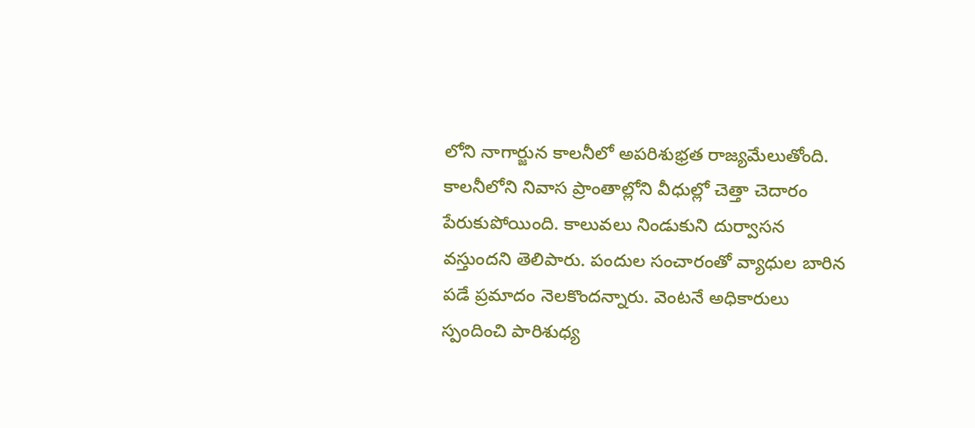లోని నాగార్జున కాలనీలో అపరిశుభ్రత రాజ్యమేలుతోంది. కాలనీలోని నివాస ప్రాంతాల్లోని వీధుల్లో చెత్తా చెదారం పేరుకుపోయింది. కాలువలు నిండుకుని దుర్వాసన వస్తుందని తెలిపారు. పందుల సంచారంతో వ్యాధుల బారిన పడే ప్రమాదం నెలకొందన్నారు. వెంటనే అధికారులు స్పందించి పారిశుధ్య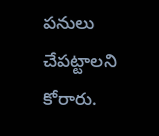పనులు చేపట్టాలని కోరారు.